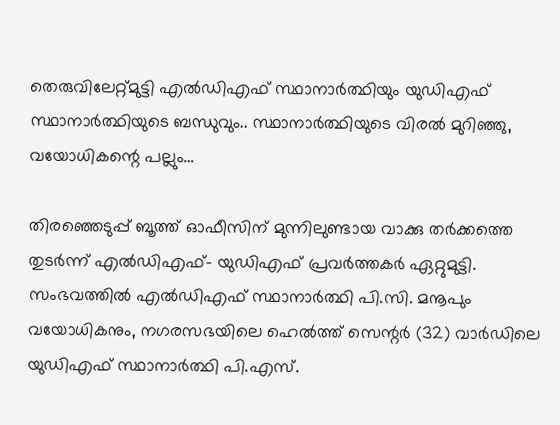തെരുവിലേറ്റ്മുട്ടി എൽഡിഎഫ് സ്ഥാനാർത്ഥിയും യുഡിഎഫ് സ്ഥാനാർത്ഥിയുടെ ബന്ധുവും.. സ്ഥാനാർത്ഥിയുടെ വിരൽ മുറിഞ്ഞു, വയോധികന്റെ പല്ലും…

തിരഞ്ഞെടുപ്പ് ബൂത്ത് ഓഫീസിന് മുന്നിലുണ്ടായ വാക്കു തർക്കത്തെ തുടർന്ന് എൽഡിഎഫ്- യുഡിഎഫ് പ്രവർത്തകർ ഏറ്റുമുട്ടി. സംഭവത്തിൽ എൽഡിഎഫ് സ്ഥാനാർത്ഥി പി.സി. മനൂപും വയോധികനും, നഗരസഭയിലെ ഹെൽത്ത് സെന്റർ (32) വാർഡിലെ യുഡിഎഫ് സ്ഥാനാർത്ഥി പി.എസ്.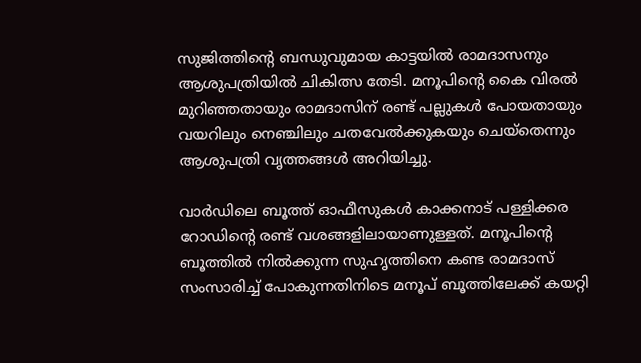സുജിത്തിന്റെ ബന്ധുവുമായ കാട്ടയിൽ രാമദാസനും ആശുപത്രിയിൽ ചികിത്സ തേടി. മനൂപിന്റെ കൈ വിരൽ മുറിഞ്ഞതായും രാമദാസിന് രണ്ട് പല്ലുകൾ പോയതായും വയറിലും നെഞ്ചിലും ചതവേൽക്കുകയും ചെയ്തെന്നും ആശുപത്രി വൃത്തങ്ങൾ അറിയിച്ചു.

വാർഡിലെ ബൂത്ത് ഓഫീസുകൾ കാക്കനാട് പള്ളിക്കര റോഡിന്റെ രണ്ട് വശങ്ങളിലായാണുള്ളത്. മനൂപിന്റെ ബൂത്തിൽ നിൽക്കുന്ന സുഹൃത്തിനെ കണ്ട രാമദാസ് സംസാരിച്ച് പോകുന്നതിനിടെ മനൂപ് ബൂത്തിലേക്ക് കയറ്റി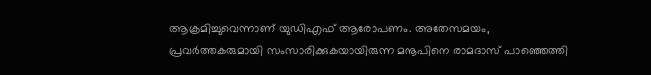ആക്രമിച്ചുവെന്നാണ് യുഡിഎഫ് ആരോപണം. അതേസമയം, പ്രവർത്തകരുമായി സംസാരിക്കുകയായിരുന്ന മനൂപിനെ രാമദാസ് പാഞ്ഞെത്തി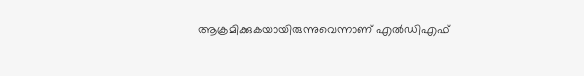ആക്രമിക്കുകയായിരുന്നുവെന്നാണ് എൽഡിഎഫ്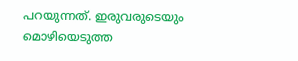പറയുന്നത്. ഇരുവരുടെയും മൊഴിയെടുത്ത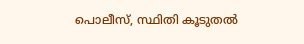പൊലീസ്, സ്ഥിതി കൂടുതൽ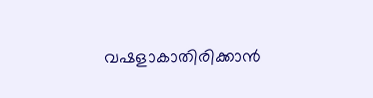വഷളാകാതിരിക്കാൻ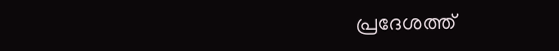പ്രദേശത്ത്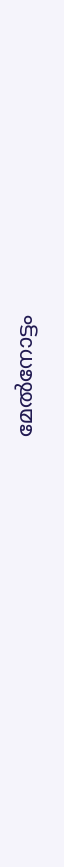മേൽനോട്ടം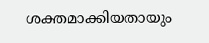ശക്തമാക്കിയതായും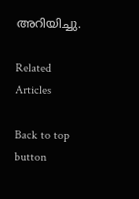അറിയിച്ചു.

Related Articles

Back to top button